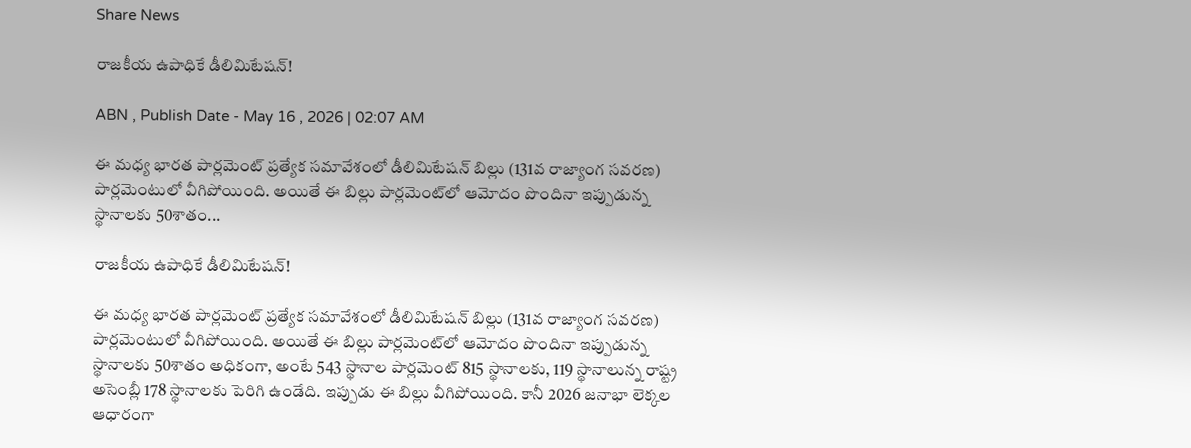Share News

రాజకీయ ఉపాధికే డీలిమిటేష‌న్!

ABN , Publish Date - May 16 , 2026 | 02:07 AM

ఈ మ‌ధ్య భార‌త పార్ల‌మెంట్ ప్ర‌త్యేక స‌మావేశంలో డీలిమిటేష‌న్ బిల్లు (131వ రాజ్యాంగ స‌వ‌ర‌ణ) పార్ల‌మెంటులో వీగిపోయింది. అయితే ఈ బిల్లు పార్ల‌మెంట్‌లో ఆమోదం పొందినా ఇప్పుడున్న స్థానాల‌కు 50శాతం...

రాజకీయ ఉపాధికే డీలిమిటేష‌న్!

ఈ మ‌ధ్య భార‌త పార్ల‌మెంట్ ప్ర‌త్యేక స‌మావేశంలో డీలిమిటేష‌న్ బిల్లు (131వ రాజ్యాంగ స‌వ‌ర‌ణ) పార్ల‌మెంటులో వీగిపోయింది. అయితే ఈ బిల్లు పార్ల‌మెంట్‌లో ఆమోదం పొందినా ఇప్పుడున్న స్థానాల‌కు 50శాతం అధికంగా, అంటే 543 స్థానాల పార్ల‌మెంట్ 815 స్థానాలకు, 119 స్థానాలున్న రాష్ట్ర అసెంబ్లీ 178 స్థానాలకు పెరిగి ఉండేది. ఇప్పుడు ఈ బిల్లు వీగిపోయింది. కానీ 2026 జ‌నాభా లెక్క‌ల ఆధారంగా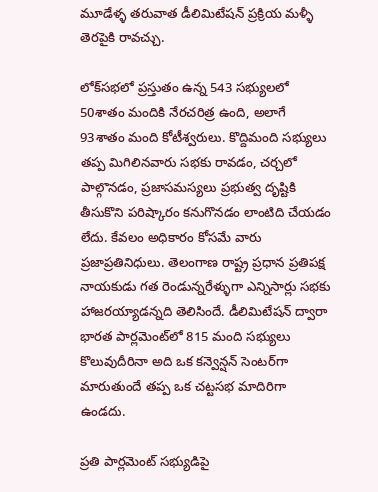మూడేళ్ళ త‌రువాత డీలిమిటేష‌న్ ప్ర‌క్రియ మ‌ళ్ళీ తెర‌పైకి రావ‌చ్చు.

లోక్‌స‌భ‌లో ప్ర‌స్తుతం ఉన్న 543 స‌భ్యుల‌లో 50శాతం మందికి నేర‌చ‌రిత్ర ఉంది, అలాగే 93శాతం మంది కోటీశ్వ‌రులు. కొద్దిమంది స‌భ్యులు త‌ప్ప మిగిలినవారు స‌భ‌కు రావ‌డం, చ‌ర్చ‌లో పాల్గొన‌డం, ప్ర‌జాస‌మ‌స్య‌లు ప్ర‌భుత్వ దృష్టికి తీసుకొని ప‌రిష్కారం క‌నుగొన‌డం లాంటిది చేయ‌డం లేదు. కేవ‌లం అధికారం కోసమే వారు ప్ర‌జాప్ర‌తినిధులు. తెలంగాణ రాష్ట్ర ప్ర‌ధాన ప్ర‌తిపక్ష నాయ‌కుడు గ‌త రెండున్న‌రేళ్ళుగా ఎన్నిసార్లు స‌భ‌కు హాజ‌రయ్యాడన్నది తెలిసిందే. డీలిమిటేష‌న్ ద్వారా భార‌త పార్ల‌మెంట్‌లో 815 మంది స‌భ్యులు కొలువుదీరినా అది ఒక క‌న్వెన్ష‌న్ సెంట‌ర్‌గా మారుతుందే త‌ప్ప ఒక చ‌ట్టస‌భ మాదిరిగా ఉండ‌దు.

ప్ర‌తి పార్ల‌మెంట్ స‌భ్యుడిపై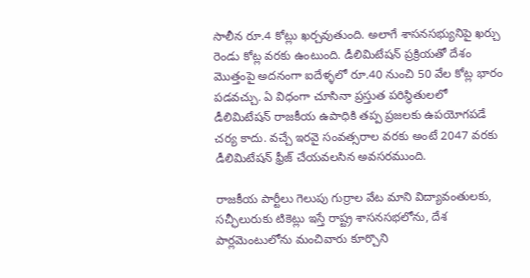సాలీన రూ.4 కోట్లు ఖ‌ర్చ‌వుతుంది. అలాగే శాస‌న‌స‌భ్యునిపై ఖ‌ర్చు రెండు కోట్ల వ‌ర‌కు ఉంటుంది. డీలిమిటేష‌న్ ప్ర‌క్రియ‌తో దేశం మొత్తంపై అద‌నంగా ఐదేళ్ళలో రూ.40 నుంచి 50 వేల కోట్ల‌ భారం ప‌డ‌వ‌చ్చు. ఏ విధంగా చూసినా ప్రస్తుత ప‌రిస్థితుల‌లో డీలిమిటేష‌న్ రాజ‌కీయ ఉపాధికి త‌ప్ప ప్ర‌జ‌ల‌కు ఉప‌యోగ‌ప‌డే చ‌ర్య కాదు. వ‌చ్చే ఇరవై సంవ‌త్స‌రాల వ‌ర‌కు అంటే 2047 వ‌ర‌కు డీలిమిటేష‌న్ ఫ్రీజ్‌ చేయ‌వ‌ల‌సిన అవ‌స‌ర‌ముంది.

రాజ‌కీయ ‌పార్టీలు గెలుపు గుర్రాల వేట మాని విద్యావంతులకు, స‌చ్ఛీలురుకు టికెట్లు ఇస్తే రాష్ట్ర శాస‌న‌స‌భ‌లోను, దేశ పార్ల‌మెంటులోను మంచివారు కూర్చొని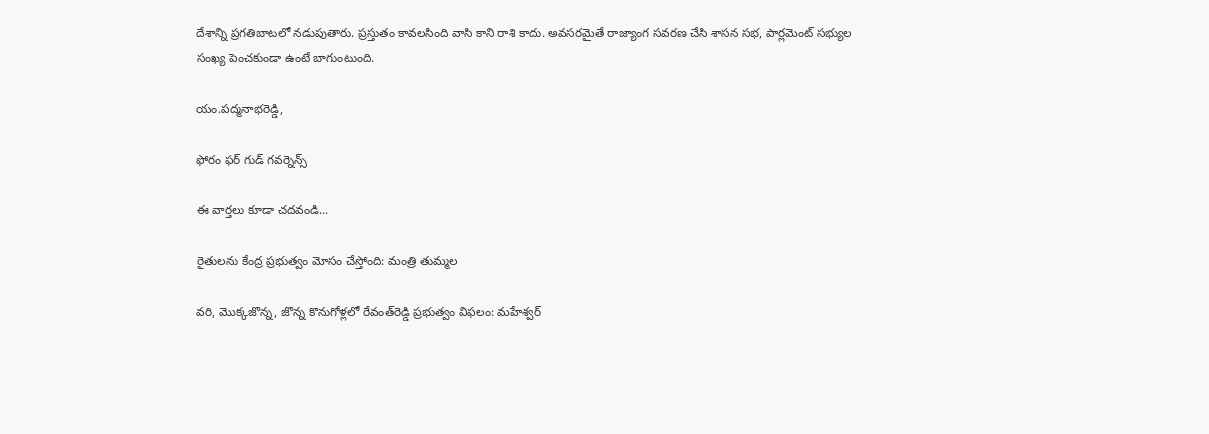దేశాన్ని ప్ర‌గ‌తిబాట‌లో న‌డుపుతారు. ప్ర‌స్తుతం కావ‌ల‌సింది వాసి కాని రాశి కాదు. అవ‌స‌ర‌మైతే రాజ్యాంగ సవరణ చేసి శాస‌న సభ, పార్ల‌మెంట్ స‌భ్యుల సంఖ్య పెంచ‌కుండా ఉంటే బాగుంటుంది.

యం.ప‌ద్మ‌నాభ‌రెడ్డి,

ఫోరం ఫ‌ర్ గుడ్ గ‌వ‌ర్నెన్స్‌

ఈ వార్తలు కూడా చదవండి...

రైతులను కేంద్ర ప్రభుత్వం మోసం చేస్తోంది: మంత్రి తుమ్మల

వరి, మొక్కజొన్న, జొన్న కొనుగోళ్లలో రేవంత్‌రెడ్డి ప్రభుత్వం విఫలం: మహేశ్వర్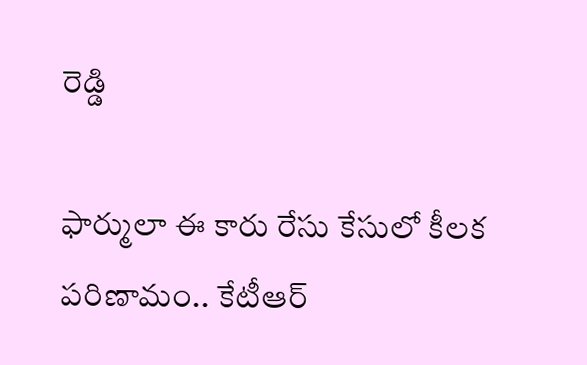రెడ్డి

ఫార్ములా ఈ కారు రేసు కేసులో కీలక పరిణామం.. కేటీఆర్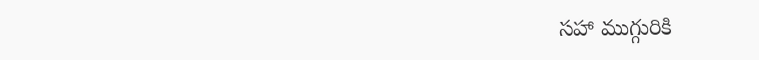సహా ముగ్గురికి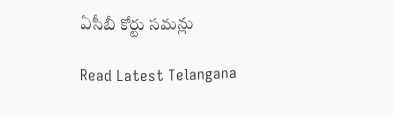ఏసీబీ కోర్టు సమన్లు

Read Latest Telangana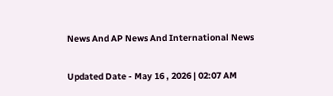News And AP News And International News

Updated Date - May 16 , 2026 | 02:07 AM